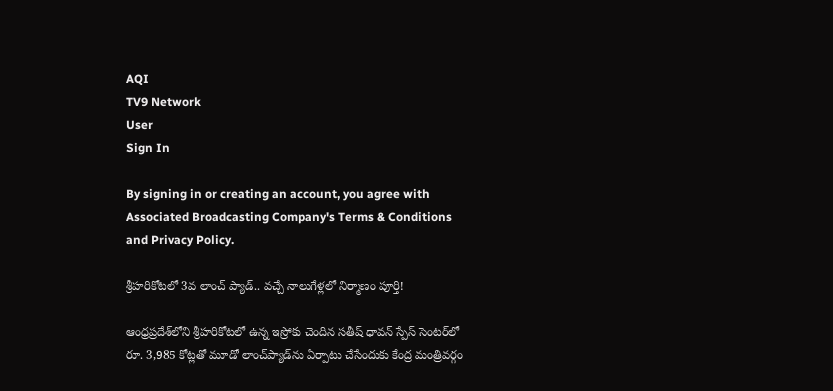AQI
TV9 Network
User
Sign In

By signing in or creating an account, you agree with Associated Broadcasting Company's Terms & Conditions and Privacy Policy.

శ్రీహరికోటలో 3వ లాంచ్ ప్యాడ్.. వచ్చే నాలుగేళ్లలో నిర్మాణం పూర్తి!

ఆంధ్రప్రదేశ్‌లోని శ్రీహరికోటలో ఉన్న ఇస్రోకు చెందిన సతీష్ ధావన్ స్పేస్ సెంటర్‌లో రూ. 3,985 కోట్లతో మూడో లాంచ్‌ప్యాడ్‌ను ఏర్పాటు చేసేందుకు కేంద్ర మంత్రివర్గం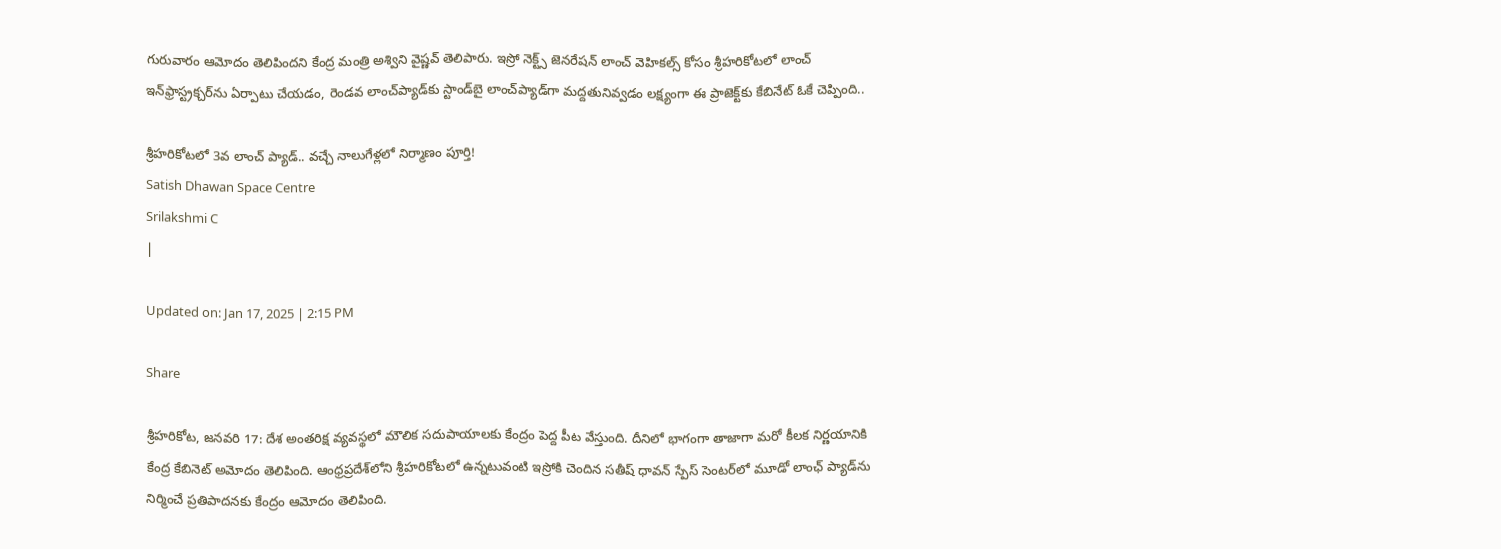గురువారం ఆమోదం తెలిపిందని కేంద్ర మంత్రి అశ్విని వైష్ణవ్ తెలిపారు. ఇస్రో నెక్ట్స్‌ జెనరేషన్‌ లాంచ్ వెహికల్స్ కోసం శ్రీహరికోటలో లాంచ్ ఇన్‌ఫ్రాస్ట్రక్చర్‌ను ఏర్పాటు చేయడం, రెండవ లాంచ్‌ప్యాడ్‌కు స్టాండ్‌బై లాంచ్‌ప్యాడ్‌గా మద్దతునివ్వడం లక్ష్యంగా ఈ ప్రాజెక్ట్‌కు కేబినేట్‌ ఓకే చెప్పింది..

శ్రీహరికోటలో 3వ లాంచ్ ప్యాడ్.. వచ్చే నాలుగేళ్లలో నిర్మాణం పూర్తి!
Satish Dhawan Space Centre
Srilakshmi C
|

Updated on: Jan 17, 2025 | 2:15 PM

Share

శ్రీహరికోట, జనవరి 17: దేశ అంతరిక్ష వ్యవస్థలో మౌలిక సదుపాయాలకు కేంద్రం పెద్ద పీట వేస్తుంది. దీనిలో భాగంగా తాజాగా మరో కీలక నిర్ణయానికి కేంద్ర కేబినెట్‌ అమోదం తెలిపింది. ఆంధ్రప్రదేశ్‌లోని శ్రీహరికోటలో ఉన్నటువంటి ఇస్రోకి చెందిన సతీష్ ధావన్ స్పేస్ సెంటర్‌లో మూడో లాంఛ్‌ ప్యాడ్‌ను నిర్మించే ప్రతిపాదనకు కేంద్రం ఆమోదం తెలిపింది.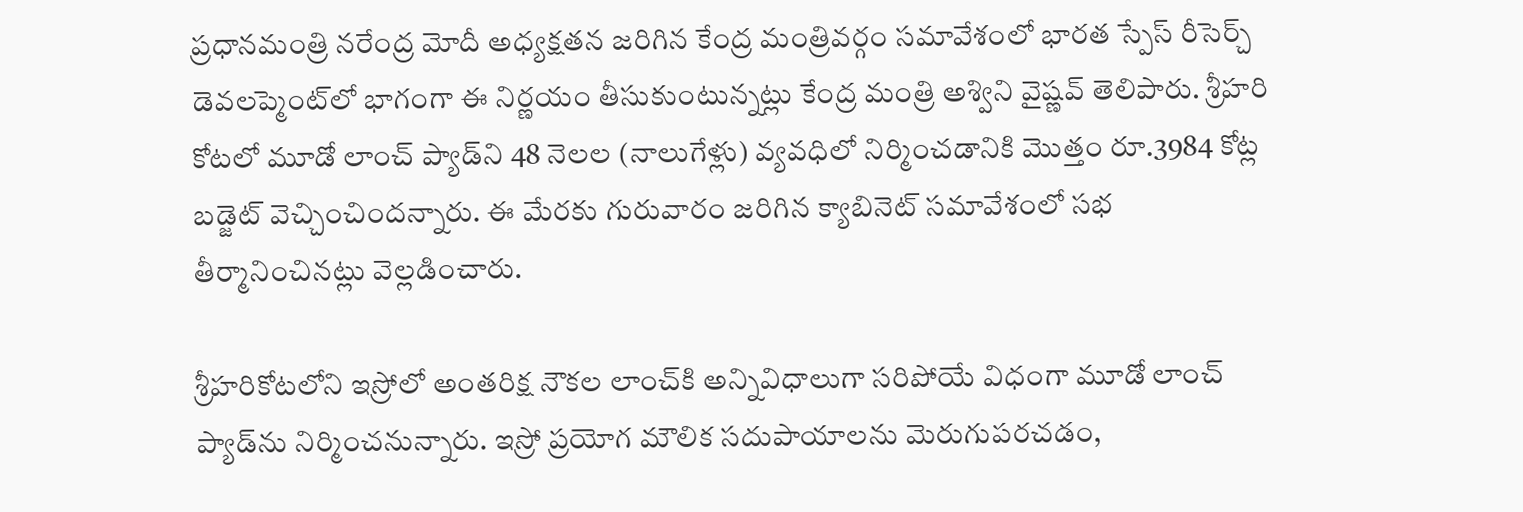ప్రధానమంత్రి నరేంద్ర మోదీ అధ్యక్షతన జరిగిన కేంద్ర మంత్రివర్గం సమావేశంలో భారత స్పేస్ రీసెర్చ్ డెవలప్మెంట్‌లో భాగంగా ఈ నిర్ణయం తీసుకుంటున్నట్లు కేంద్ర మంత్రి అశ్విని వైష్ణవ్ తెలిపారు. శ్రీహరి కోటలో మూడో లాంచ్‌ ప్యాడ్‌ని 48 నెలల (నాలుగేళ్లు) వ్యవధిలో నిర్మించడానికి మొత్తం రూ.3984 కోట్ల బడ్జెట్ వెచ్చించిందన్నారు. ఈ మేరకు గురువారం జరిగిన క్యాబినెట్‌ సమావేశంలో సభ తీర్మానించినట్లు వెల్లడించారు.

శ్రీహరికోటలోని ఇస్రోలో అంతరిక్ష నౌకల లాంచ్‌కి అన్నివిధాలుగా సరిపోయే విధంగా మూడో లాంచ్‌ ప్యాడ్‌ను నిర్మించనున్నారు. ఇస్రో ప్రయోగ మౌలిక సదుపాయాలను మెరుగుపరచడం,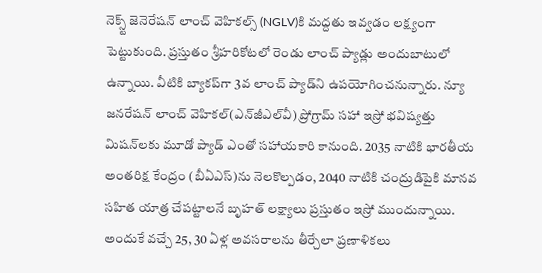నెక్స్ట్ జెనెరేషన్ లాంచ్ వెహికల్స్ (NGLV)కి మద్దతు ఇవ్వడం లక్ష్యంగా పెట్టుకుంది. ప్రస్తుతం శ్రీహరికోటలో రెండు లాంచ్ ప్యాడ్లు అందుబాటులో ఉన్నాయి. వీటికి బ్యాకప్‌గా 3వ లాంచ్ ప్యాడ్‌ని ఉపయోగించనున్నారు. న్యూ జనరేషన్‌ లాంచ్‌ వెహికల్‌(ఎన్‌జీఎల్‌వీ) ప్రోగ్రామ్‌ సహా ఇస్రో భవిష్యత్తు మిషన్‌లకు మూడో ప్యాడ్‌ ఎంతో సహాయకారి కానుంది. 2035 నాటికి భారతీయ అంతరిక్ష కేంద్రం (బీఏఎస్‌)ను నెలకొల్పడం, 2040 నాటికి చంద్రుడిపైకి మానవ సహిత యాత్ర చేపట్టాలనే బృహత్‌ లక్ష్యాలు ప్రస్తుతం ఇస్రో ముందున్నాయి. అందుకే వచ్చే 25, 30 ఏళ్ల అవసరాలను తీర్చేలా ప్రణాళికలు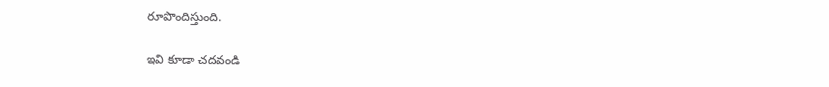రూపొందిస్తుంది.

ఇవి కూడా చదవండి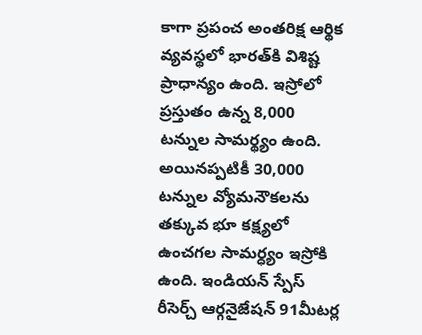కాగా ప్రపంచ అంతరిక్ష ఆర్థిక వ్యవస్థలో భారత్‌కి విశిష్ట ప్రాధాన్యం ఉంది. ఇస్రోలో ప్రస్తుతం ఉన్న 8,000 టన్నుల సామర్థ్యం ఉంది. అయినప్పటికీ 30,000 టన్నుల వ్యోమనౌకలను తక్కువ భూ కక్ష్యలో ఉంచగల సామర్ధ్యం ఇస్రోకి ఉంది. ఇండియన్ స్పేస్ రీసెర్చ్ ఆర్గనైజేషన్ 91మీటర్ల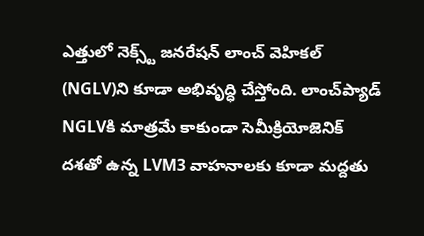ఎత్తులో నెక్స్ట్ జనరేషన్ లాంచ్ వెహికల్ (NGLV)ని కూడా అభివృద్ధి చేస్తోంది. లాంచ్‌ప్యాడ్ NGLVకి మాత్రమే కాకుండా సెమీక్రియోజెనిక్ దశతో ఉన్న LVM3 వాహనాలకు కూడా మద్దతు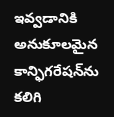ఇవ్వడానికి అనుకూలమైన కాన్ఫిగరేషన్‌ను కలిగి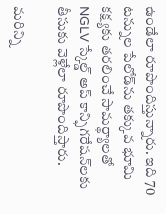ఉండేలా రూపొందిస్తున్నారు. ఇది 70 టన్నుల పేలోడ్‌ను తక్కువ భూమి కక్ష్యకు తరలించే సామర్థ్యాలతో NGLV స్కేల్డ్ అప్ కాన్ఫిగరేషన్‌లకు తీసుకు వెళ్లేలా రూపొందిస్తారు.

మరిన్ని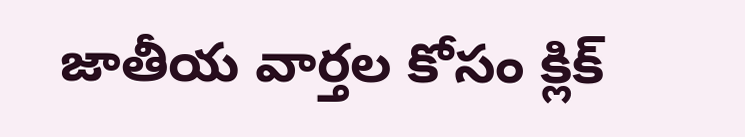జాతీయ వార్తల కోసం క్లిక్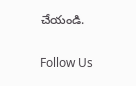చేయండి.

Follow Us